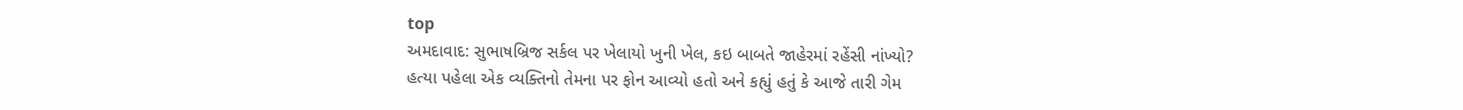top
અમદાવાદ: સુભાષબ્રિજ સર્કલ પર ખેલાયો ખુની ખેલ, કઇ બાબતે જાહેરમાં રહેંસી નાંખ્યો?
હત્યા પહેલા એક વ્યક્તિનો તેમના પર ફોન આવ્યો હતો અને કહ્યું હતું કે આજે તારી ગેમ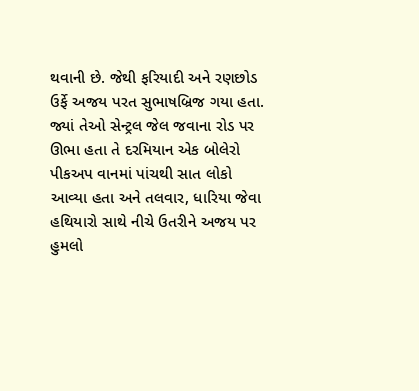થવાની છે. જેથી ફરિયાદી અને રણછોડ ઉર્ફે અજય પરત સુભાષબ્રિજ ગયા હતા. જ્યાં તેઓ સેન્ટ્રલ જેલ જવાના રોડ પર ઊભા હતા તે દરમિયાન એક બોલેરો પીકઅપ વાનમાં પાંચથી સાત લોકો આવ્યા હતા અને તલવાર, ધારિયા જેવા હથિયારો સાથે નીચે ઉતરીને અજય પર હુમલો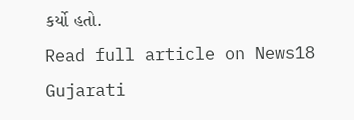કર્યો હતો.
Read full article on News18 Gujarati